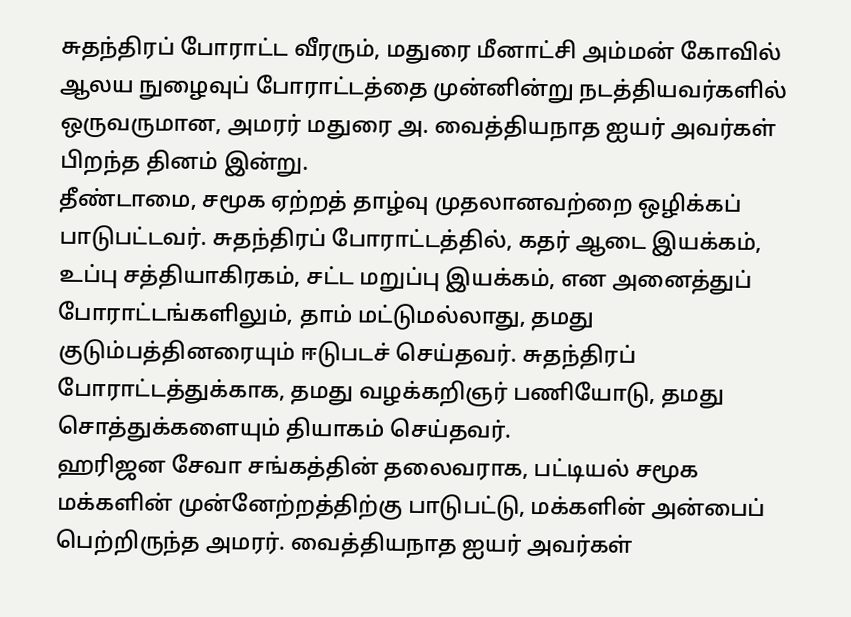சுதந்திரப் போராட்ட வீரரும், மதுரை மீனாட்சி அம்மன் கோவில் ஆலய நுழைவுப் போராட்டத்தை முன்னின்று நடத்தியவர்களில் ஒருவருமான, அமரர் மதுரை அ. வைத்தியநாத ஐயர் அவர்கள் பிறந்த தினம் இன்று.
தீண்டாமை, சமூக ஏற்றத் தாழ்வு முதலானவற்றை ஒழிக்கப் பாடுபட்டவர். சுதந்திரப் போராட்டத்தில், கதர் ஆடை இயக்கம், உப்பு சத்தியாகிரகம், சட்ட மறுப்பு இயக்கம், என அனைத்துப் போராட்டங்களிலும், தாம் மட்டுமல்லாது, தமது குடும்பத்தினரையும் ஈடுபடச் செய்தவர். சுதந்திரப் போராட்டத்துக்காக, தமது வழக்கறிஞர் பணியோடு, தமது சொத்துக்களையும் தியாகம் செய்தவர்.
ஹரிஜன சேவா சங்கத்தின் தலைவராக, பட்டியல் சமூக மக்களின் முன்னேற்றத்திற்கு பாடுபட்டு, மக்களின் அன்பைப் பெற்றிருந்த அமரர். வைத்தியநாத ஐயர் அவர்கள்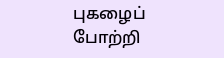புகழைப் போற்றி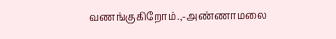வணங்குகிறோம்.,-அண்ணாமலை